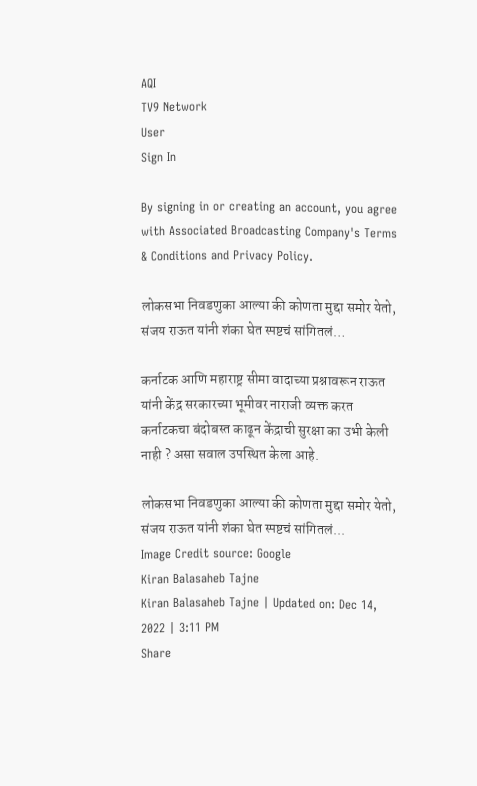AQI
TV9 Network
User
Sign In

By signing in or creating an account, you agree with Associated Broadcasting Company's Terms & Conditions and Privacy Policy.

लोकसभा निवडणुका आल्या की कोणता मुद्दा समोर येतो, संजय राऊत यांनी शंका घेत स्पष्टचं सांगितलं…

कर्नाटक आणि महाराष्ट्र सीमा वादाच्या प्रश्नावरून राऊत यांनी केंद्र सरकारच्या भूमीवर नाराजी व्यक्त करत कर्नाटकचा बंदोबस्त काढून केंद्राची सुरक्षा का उभी केली नाही ? असा सवाल उपस्थित केला आहे.

लोकसभा निवडणुका आल्या की कोणता मुद्दा समोर येतो, संजय राऊत यांनी शंका घेत स्पष्टचं सांगितलं...
Image Credit source: Google
Kiran Balasaheb Tajne
Kiran Balasaheb Tajne | Updated on: Dec 14, 2022 | 3:11 PM
Share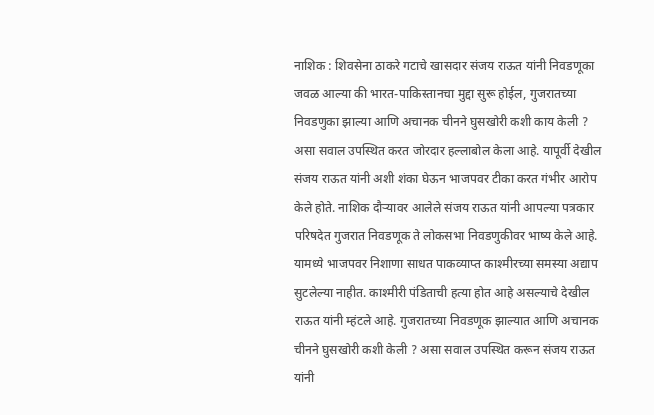नाशिक : शिवसेना ठाकरे गटाचे खासदार संजय राऊत यांनी निवडणूका जवळ आल्या की भारत-पाकिस्तानचा मुद्दा सुरू होईल, गुजरातच्या निवडणुका झाल्या आणि अचानक चीनने घुसखोरी कशी काय केली ? असा सवाल उपस्थित करत जोरदार हल्लाबोल केला आहे. यापूर्वी देखील संजय राऊत यांनी अशी शंका घेऊन भाजपवर टीका करत गंभीर आरोप केले होते. नाशिक दौऱ्यावर आलेले संजय राऊत यांनी आपल्या पत्रकार परिषदेत गुजरात निवडणूक ते लोकसभा निवडणुकीवर भाष्य केले आहे. यामध्ये भाजपवर निशाणा साधत पाकव्याप्त काश्मीरच्या समस्या अद्याप सुटलेल्या नाहीत. काश्मीरी पंडिताची हत्या होत आहे असल्याचे देखील राऊत यांनी म्हंटले आहे. गुजरातच्या निवडणूक झाल्यात आणि अचानक चीनने घुसखोरी कशी केली ? असा सवाल उपस्थित करून संजय राऊत यांनी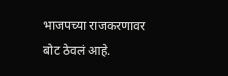भाजपच्या राजकरणावर बोट ठेवलं आहे.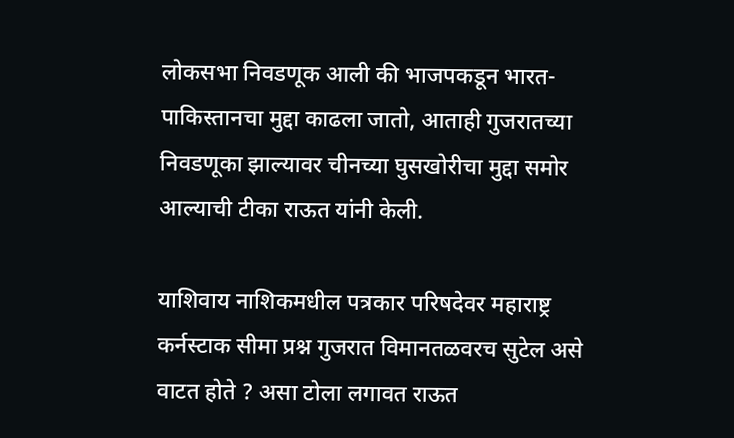लोकसभा निवडणूक आली की भाजपकडून भारत-पाकिस्तानचा मुद्दा काढला जातो, आताही गुजरातच्या निवडणूका झाल्यावर चीनच्या घुसखोरीचा मुद्दा समोर आल्याची टीका राऊत यांनी केली.

याशिवाय नाशिकमधील पत्रकार परिषदेवर महाराष्ट्र कर्नस्टाक सीमा प्रश्न गुजरात विमानतळवरच सुटेल असे वाटत होते ? असा टोला लगावत राऊत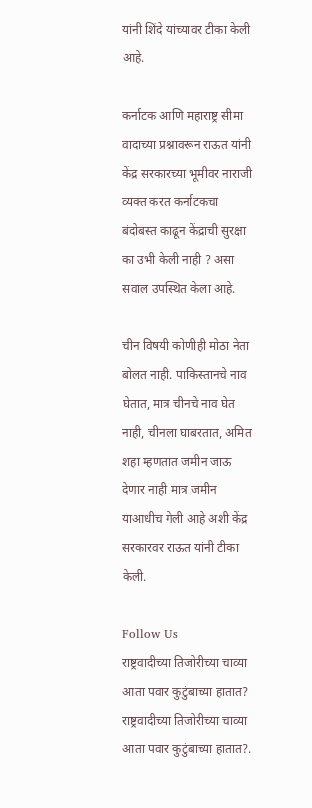यांनी शिंदे यांच्यावर टीका केली आहे.

कर्नाटक आणि महाराष्ट्र सीमा वादाच्या प्रश्नावरून राऊत यांनी केंद्र सरकारच्या भूमीवर नाराजी व्यक्त करत कर्नाटकचा बंदोबस्त काढून केंद्राची सुरक्षा का उभी केली नाही ? असा सवाल उपस्थित केला आहे.

चीन विषयी कोणीही मोठा नेता बोलत नाही. पाकिस्तानचे नाव घेतात, मात्र चीनचे नाव घेत नाही, चीनला घाबरतात, अमित शहा म्हणतात जमीन जाऊ देणार नाही मात्र जमीन याआधीच गेली आहे अशी केंद्र सरकारवर राऊत यांनी टीका केली.

Follow Us
राष्ट्रवादीच्या तिजोरीच्या चाव्या आता पवार कुटुंबाच्या हातात?
राष्ट्रवादीच्या तिजोरीच्या चाव्या आता पवार कुटुंबाच्या हातात?.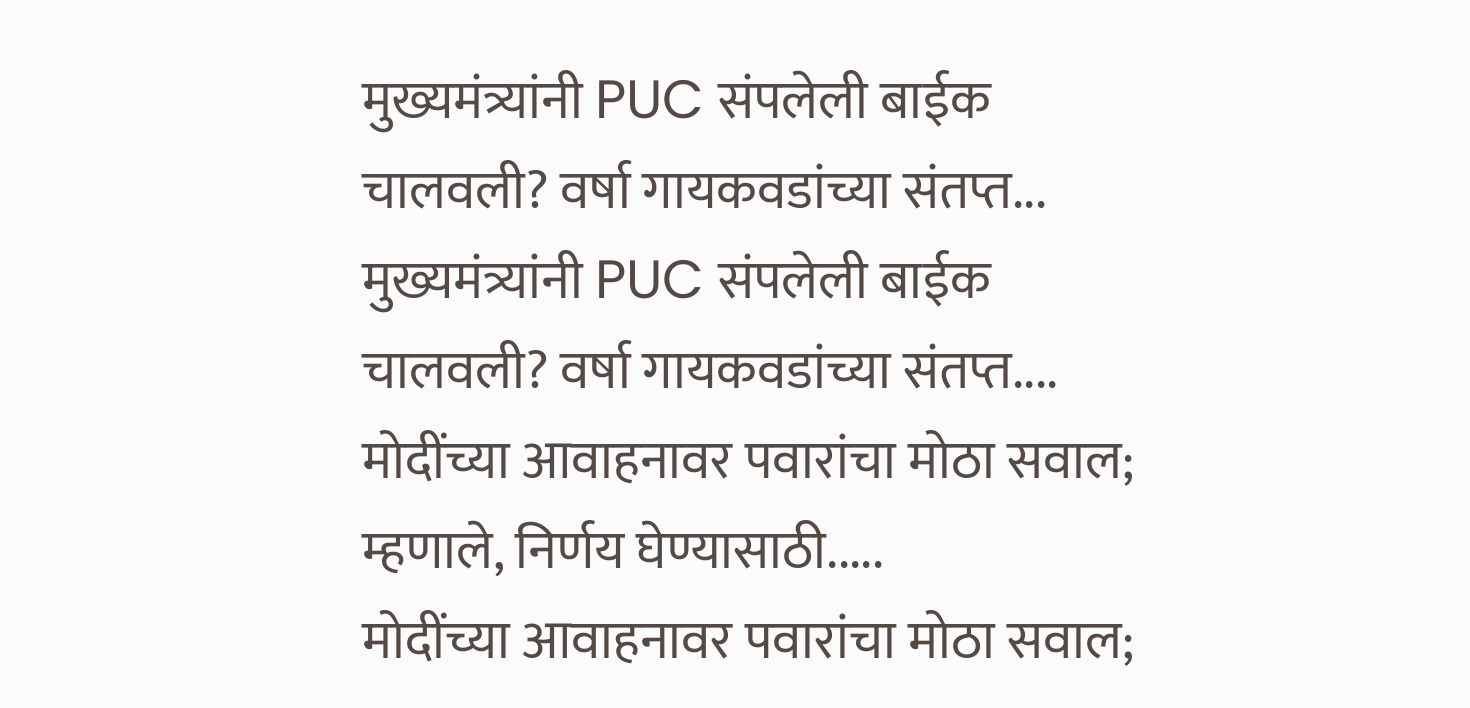मुख्यमंत्र्यांनी PUC संपलेली बाईक चालवली? वर्षा गायकवडांच्या संतप्त...
मुख्यमंत्र्यांनी PUC संपलेली बाईक चालवली? वर्षा गायकवडांच्या संतप्त....
मोदींच्या आवाहनावर पवारांचा मोठा सवाल; म्हणाले, निर्णय घेण्यासाठी.....
मोदींच्या आवाहनावर पवारांचा मोठा सवाल;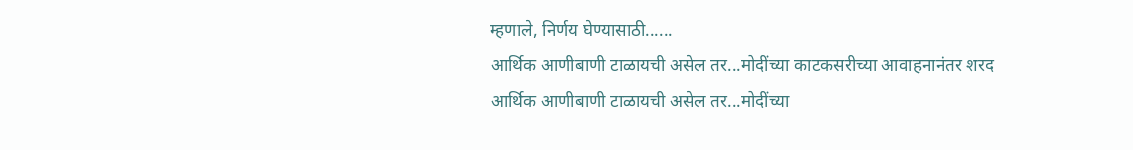म्हणाले, निर्णय घेण्यासाठी......
आर्थिक आणीबाणी टाळायची असेल तर...मोदींच्या काटकसरीच्या आवाहनानंतर शरद
आर्थिक आणीबाणी टाळायची असेल तर...मोदींच्या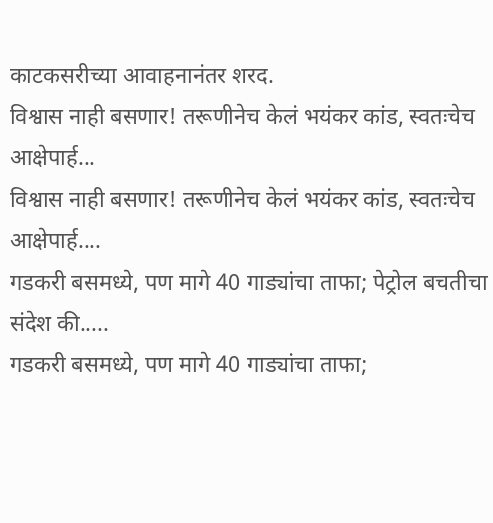काटकसरीच्या आवाहनानंतर शरद.
विश्वास नाही बसणार! तरूणीनेच केलं भयंकर कांड, स्वतःचेच आक्षेपार्ह...
विश्वास नाही बसणार! तरूणीनेच केलं भयंकर कांड, स्वतःचेच आक्षेपार्ह....
गडकरी बसमध्ये, पण मागे 40 गाड्यांचा ताफा; पेट्रोल बचतीचा संदेश की.....
गडकरी बसमध्ये, पण मागे 40 गाड्यांचा ताफा;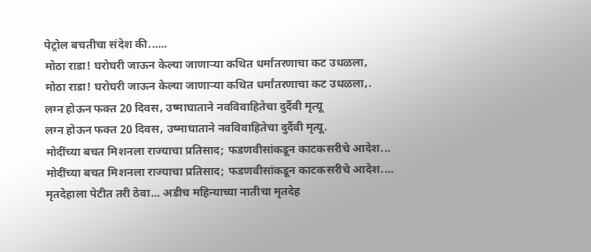पेट्रोल बचतीचा संदेश की......
मोठा राडा! घरोघरी जाऊन केल्या जाणाऱ्या कथित धर्मांतरणाचा कट उधळला,
मोठा राडा! घरोघरी जाऊन केल्या जाणाऱ्या कथित धर्मांतरणाचा कट उधळला,.
लग्न होऊन फक्त 20 दिवस, उष्माघाताने नवविवाहितेचा दुर्दैवी मृत्यू
लग्न होऊन फक्त 20 दिवस, उष्माघाताने नवविवाहितेचा दुर्दैवी मृत्यू.
मोदींच्या बचत मिशनला राज्याचा प्रतिसाद; फडणवीसांकडून काटकसरीचे आदेश...
मोदींच्या बचत मिशनला राज्याचा प्रतिसाद; फडणवीसांकडून काटकसरीचे आदेश....
मृतदेहाला पेटीत तरी ठेवा... अडीच महिन्याच्या नातीचा मृतदेह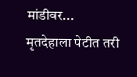मांडीवर...
मृतदेहाला पेटीत तरी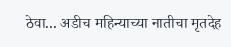ठेवा... अडीच महिन्याच्या नातीचा मृतदेह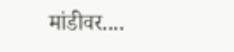मांडीवर....